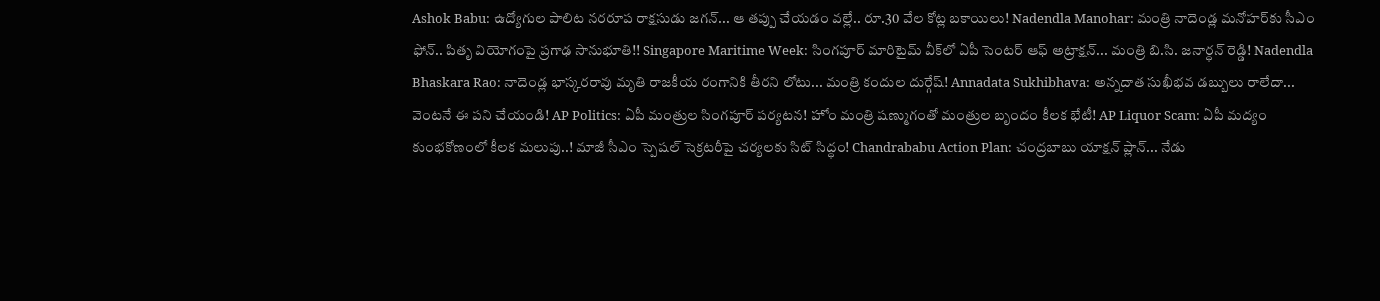Ashok Babu: ఉద్యోగుల పాలిట నరరూప రాక్షసుడు జగన్... ఆ తప్పు చేయడం వల్లే.. రూ.30 వేల కోట్ల బకాయిలు! Nadendla Manohar: మంత్రి నాదెండ్ల మనోహర్‌కు సీఎం ఫోన్.. పితృ వియోగంపై ప్రగాఢ సానుభూతి!! Singapore Maritime Week: సింగపూర్ మారిటైమ్ వీక్‌లో ఏపీ సెంటర్ ఆఫ్ అట్రాక్షన్... మంత్రి బి.సి. జనార్ధన్ రెడ్డి! Nadendla Bhaskara Rao: నాదెండ్ల భాస్కరరావు మృతి రాజకీయ రంగానికి తీరని లోటు... మంత్రి కందుల దుర్గేష్! Annadata Sukhibhava: అన్నదాత సుఖీభవ డబ్బులు రాలేదా... వెంటనే ఈ పని చేయండి! AP Politics: ఏపీ మంత్రుల సింగపూర్ పర్యటన! హోం మంత్రి షణ్ముగంతో మంత్రుల బృందం కీలక భేటీ! AP Liquor Scam: ఏపీ మద్యం కుంభకోణంలో కీలక మలుపు..! మాజీ సీఎం స్పెషల్ సెక్రటరీపై చర్యలకు సిట్ సిద్ధం! Chandrababu Action Plan: చంద్రబాబు యాక్షన్ ప్లాన్... నేడు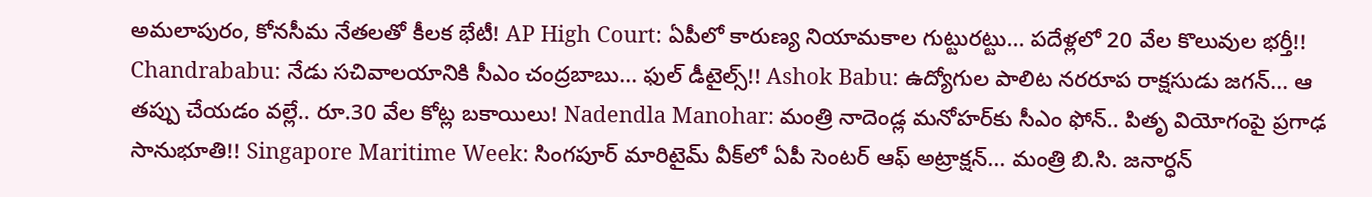అమలాపురం, కోనసీమ నేతలతో కీలక భేటీ! AP High Court: ఏపీలో కారుణ్య నియామకాల గుట్టురట్టు... పదేళ్లలో 20 వేల కొలువుల భర్తీ!! Chandrababu: నేడు సచివాలయానికి సీఎం చంద్రబాబు... ఫుల్ డీటైల్స్!! Ashok Babu: ఉద్యోగుల పాలిట నరరూప రాక్షసుడు జగన్... ఆ తప్పు చేయడం వల్లే.. రూ.30 వేల కోట్ల బకాయిలు! Nadendla Manohar: మంత్రి నాదెండ్ల మనోహర్‌కు సీఎం ఫోన్.. పితృ వియోగంపై ప్రగాఢ సానుభూతి!! Singapore Maritime Week: సింగపూర్ మారిటైమ్ వీక్‌లో ఏపీ సెంటర్ ఆఫ్ అట్రాక్షన్... మంత్రి బి.సి. జనార్ధన్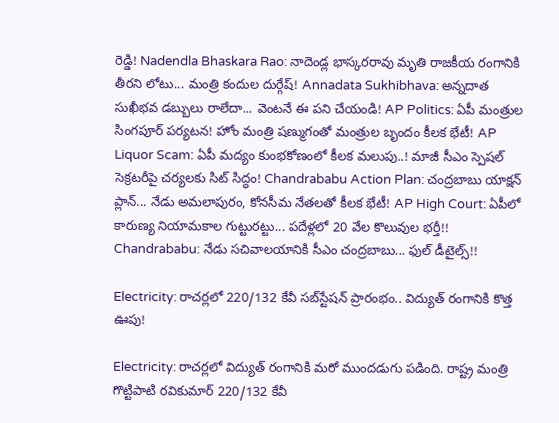రెడ్డి! Nadendla Bhaskara Rao: నాదెండ్ల భాస్కరరావు మృతి రాజకీయ రంగానికి తీరని లోటు... మంత్రి కందుల దుర్గేష్! Annadata Sukhibhava: అన్నదాత సుఖీభవ డబ్బులు రాలేదా... వెంటనే ఈ పని చేయండి! AP Politics: ఏపీ మంత్రుల సింగపూర్ పర్యటన! హోం మంత్రి షణ్ముగంతో మంత్రుల బృందం కీలక భేటీ! AP Liquor Scam: ఏపీ మద్యం కుంభకోణంలో కీలక మలుపు..! మాజీ సీఎం స్పెషల్ సెక్రటరీపై చర్యలకు సిట్ సిద్ధం! Chandrababu Action Plan: చంద్రబాబు యాక్షన్ ప్లాన్... నేడు అమలాపురం, కోనసీమ నేతలతో కీలక భేటీ! AP High Court: ఏపీలో కారుణ్య నియామకాల గుట్టురట్టు... పదేళ్లలో 20 వేల కొలువుల భర్తీ!! Chandrababu: నేడు సచివాలయానికి సీఎం చంద్రబాబు... ఫుల్ డీటైల్స్!!

Electricity: రాచర్లలో 220/132 కేవీ సబ్‌స్టేషన్ ప్రారంభం.. విద్యుత్ రంగానికి కొత్త ఊపు!

Electricity: రాచర్లలో విద్యుత్ రంగానికి మరో ముందడుగు పడింది. రాష్ట్ర మంత్రి గొట్టిపాటి రవికుమార్ 220/132 కేవీ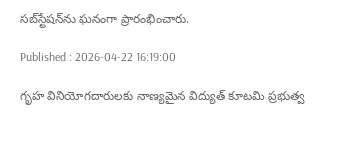సబ్‌స్టేషన్‌ను ఘనంగా ప్రారంభించారు.

Published : 2026-04-22 16:19:00

గృహ వినియోగదారులకు నాణ్యమైన విద్యుత్ కూటమి ప్రభుత్వ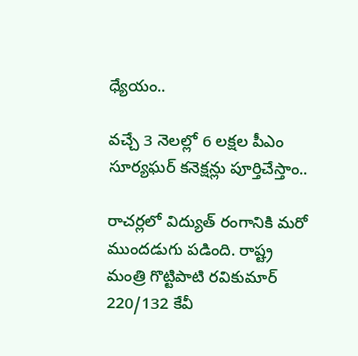ధ్యేయం..

వచ్చే 3 నెలల్లో 6 లక్షల పీఎం సూర్యఘర్ కనెక్షన్లు పూర్తిచేస్తాం..

రాచర్లలో విద్యుత్ రంగానికి మరో ముందడుగు పడింది. రాష్ట్ర మంత్రి గొట్టిపాటి రవికుమార్ 220/132 కేవీ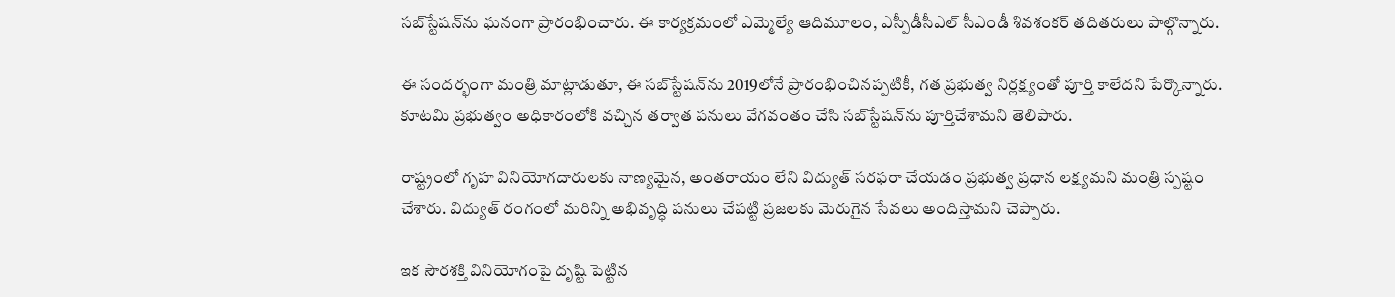సబ్‌స్టేషన్‌ను ఘనంగా ప్రారంభించారు. ఈ కార్యక్రమంలో ఎమ్మెల్యే ఆదిమూలం, ఎస్పీడీసీఎల్ సీఎండీ శివశంకర్ తదితరులు పాల్గొన్నారు.

ఈ సందర్భంగా మంత్రి మాట్లాడుతూ, ఈ సబ్‌స్టేషన్‌ను 2019లోనే ప్రారంభించినప్పటికీ, గత ప్రభుత్వ నిర్లక్ష్యంతో పూర్తి కాలేదని పేర్కొన్నారు. కూటమి ప్రభుత్వం అధికారంలోకి వచ్చిన తర్వాత పనులు వేగవంతం చేసి సబ్‌స్టేషన్‌ను పూర్తిచేశామని తెలిపారు.

రాష్ట్రంలో గృహ వినియోగదారులకు నాణ్యమైన, అంతరాయం లేని విద్యుత్ సరఫరా చేయడం ప్రభుత్వ ప్రధాన లక్ష్యమని మంత్రి స్పష్టం చేశారు. విద్యుత్ రంగంలో మరిన్ని అభివృద్ధి పనులు చేపట్టి ప్రజలకు మెరుగైన సేవలు అందిస్తామని చెప్పారు.

ఇక సౌరశక్తి వినియోగంపై దృష్టి పెట్టిన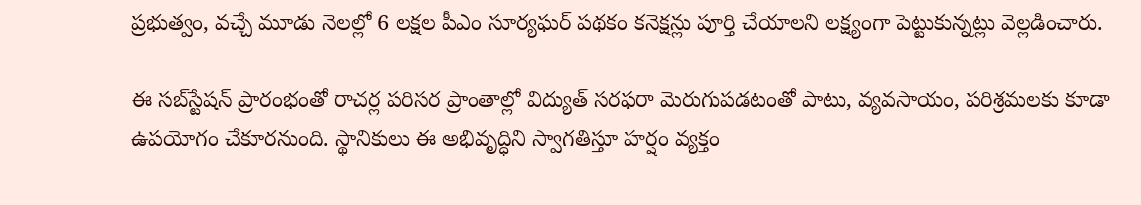ప్రభుత్వం, వచ్చే మూడు నెలల్లో 6 లక్షల పీఎం సూర్యఘర్ పథకం కనెక్షన్లు పూర్తి చేయాలని లక్ష్యంగా పెట్టుకున్నట్లు వెల్లడించారు.

ఈ సబ్‌స్టేషన్ ప్రారంభంతో రాచర్ల పరిసర ప్రాంతాల్లో విద్యుత్ సరఫరా మెరుగుపడటంతో పాటు, వ్యవసాయం, పరిశ్రమలకు కూడా ఉపయోగం చేకూరనుంది. స్థానికులు ఈ అభివృద్ధిని స్వాగతిస్తూ హర్షం వ్యక్తం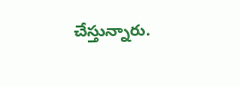చేస్తున్నారు.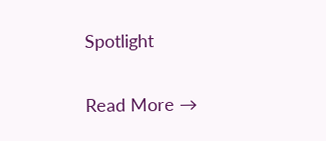Spotlight

Read More →